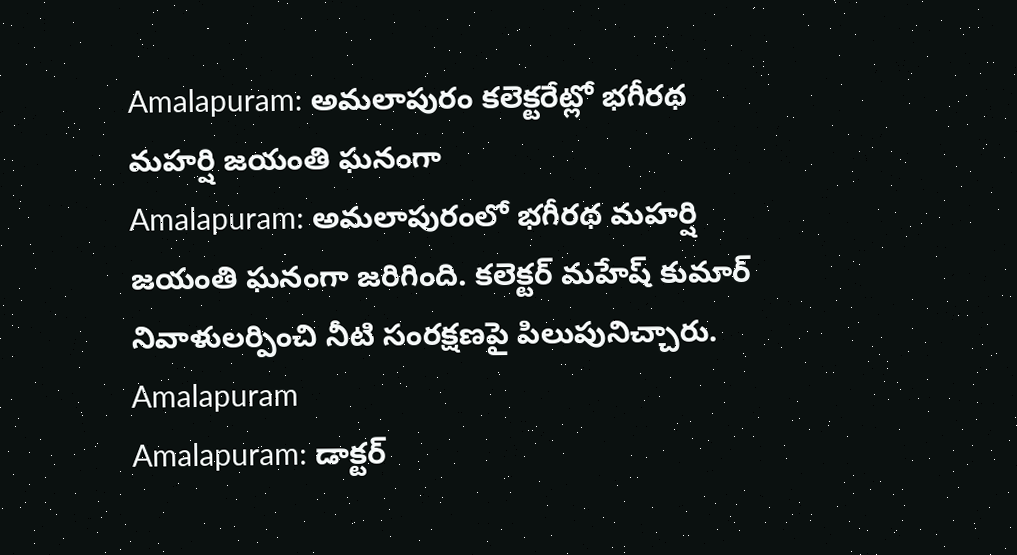Amalapuram: అమలాపురం కలెక్టరేట్లో భగీరథ మహర్షి జయంతి ఘనంగా
Amalapuram: అమలాపురంలో భగీరథ మహర్షి జయంతి ఘనంగా జరిగింది. కలెక్టర్ మహేష్ కుమార్ నివాళులర్పించి నీటి సంరక్షణపై పిలుపునిచ్చారు.
Amalapuram
Amalapuram: డాక్టర్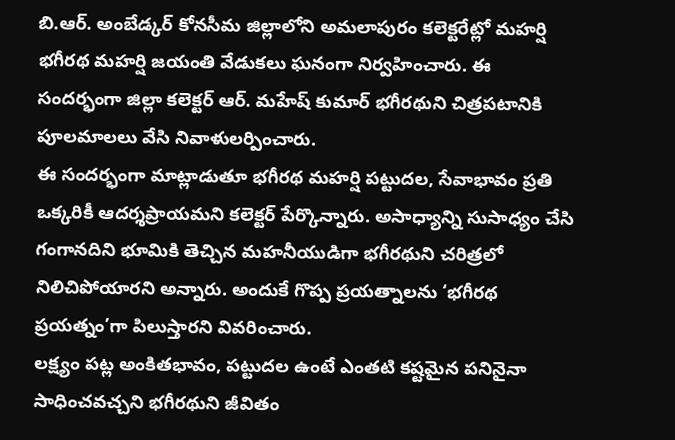బి.ఆర్. అంబేడ్కర్ కోనసీమ జిల్లాలోని అమలాపురం కలెక్టరేట్లో మహర్షి భగీరథ మహర్షి జయంతి వేడుకలు ఘనంగా నిర్వహించారు. ఈ సందర్భంగా జిల్లా కలెక్టర్ ఆర్. మహేష్ కుమార్ భగీరథుని చిత్రపటానికి పూలమాలలు వేసి నివాళులర్పించారు.
ఈ సందర్భంగా మాట్లాడుతూ భగీరథ మహర్షి పట్టుదల, సేవాభావం ప్రతి ఒక్కరికీ ఆదర్శప్రాయమని కలెక్టర్ పేర్కొన్నారు. అసాధ్యాన్ని సుసాధ్యం చేసి గంగానదిని భూమికి తెచ్చిన మహనీయుడిగా భగీరథుని చరిత్రలో నిలిచిపోయారని అన్నారు. అందుకే గొప్ప ప్రయత్నాలను ‘భగీరథ ప్రయత్నం’గా పిలుస్తారని వివరించారు.
లక్ష్యం పట్ల అంకితభావం, పట్టుదల ఉంటే ఎంతటి కష్టమైన పనినైనా సాధించవచ్చని భగీరథుని జీవితం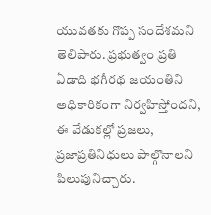యువతకు గొప్ప సందేశమని తెలిపారు. ప్రభుత్వం ప్రతి ఏడాది భగీరథ జయంతిని అధికారికంగా నిర్వహిస్తోందని, ఈ వేడుకల్లో ప్రజలు, ప్రజాప్రతినిధులు పాల్గొనాలని పిలుపునిచ్చారు.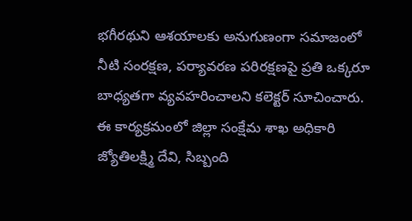భగీరథుని ఆశయాలకు అనుగుణంగా సమాజంలో నీటి సంరక్షణ, పర్యావరణ పరిరక్షణపై ప్రతి ఒక్కరూ బాధ్యతగా వ్యవహరించాలని కలెక్టర్ సూచించారు. ఈ కార్యక్రమంలో జిల్లా సంక్షేమ శాఖ అధికారి జ్యోతిలక్ష్మి దేవి, సిబ్బంది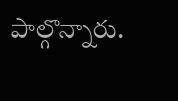పాల్గొన్నారు.